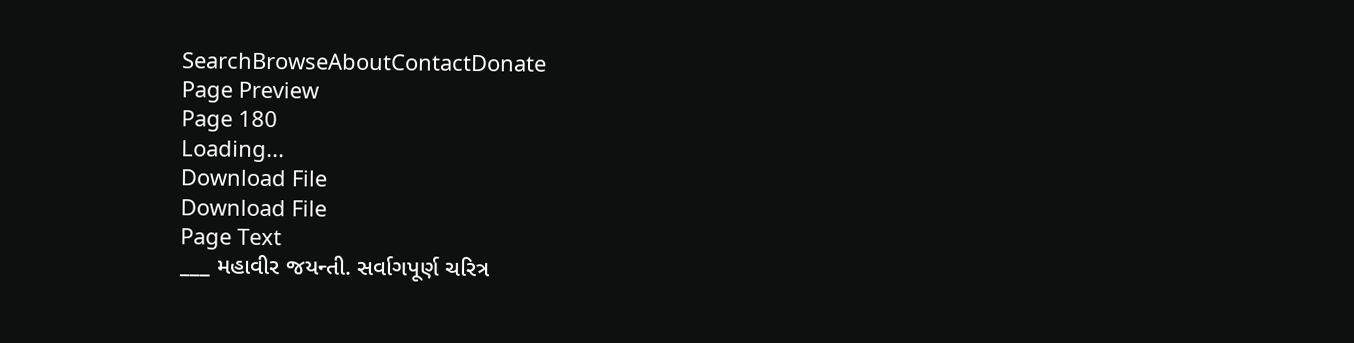SearchBrowseAboutContactDonate
Page Preview
Page 180
Loading...
Download File
Download File
Page Text
___ મહાવીર જયન્તી. સર્વાગપૂર્ણ ચરિત્ર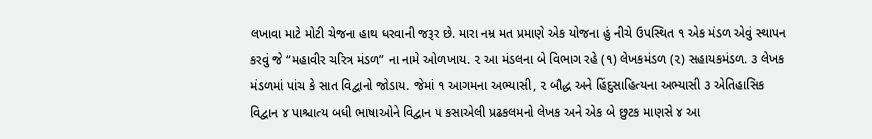લખાવા માટે મોટી ચેજના હાથ ધરવાની જરૂર છે. મારા નમ્ર મત પ્રમાણે એક યોજના હું નીચે ઉપસ્થિત ૧ એક મંડળ એવું સ્થાપન કરવું જે “મહાવીર ચરિત્ર મંડળ” ના નામે ઓળખાય. ૨ આ મંડલના બે વિભાગ રહે (૧) લેખકમંડળ (૨) સહાયકમંડળ. ૩ લેખક મંડળમાં પાંચ કે સાત વિદ્વાનો જોડાય. જેમાં ૧ આગમના અભ્યાસી, ૨ બૌદ્ધ અને હિંદુસાહિત્યના અભ્યાસી ૩ એતિહાસિક વિદ્વાન ૪ પાશ્ચાત્ય બધી ભાષાઓને વિદ્વાન ૫ કસાએલી પ્રઢકલમનો લેખક અને એક બે છુટક માણસે ૪ આ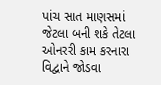પાંચ સાત માણસમાં જેટલા બની શકે તેટલા ઓનરરી કામ કરનારા વિદ્વાને જોડવા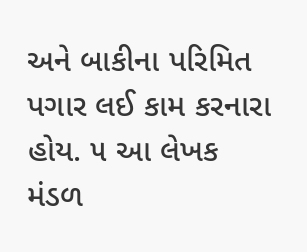અને બાકીના પરિમિત પગાર લઈ કામ કરનારા હોય. ૫ આ લેખક મંડળ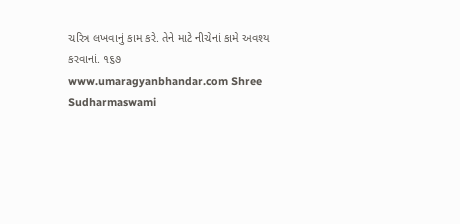ચરિત્ર લખવાનું કામ કરે. તેને માટે નીચેનાં કામે અવશ્ય કરવાનાં. ૧૬૭ www.umaragyanbhandar.com Shree Sudharmaswami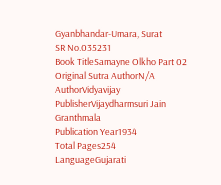Gyanbhandar-Umara, Surat
SR No.035231
Book TitleSamayne Olkho Part 02
Original Sutra AuthorN/A
AuthorVidyavijay
PublisherVijaydharmsuri Jain Granthmala
Publication Year1934
Total Pages254
LanguageGujarati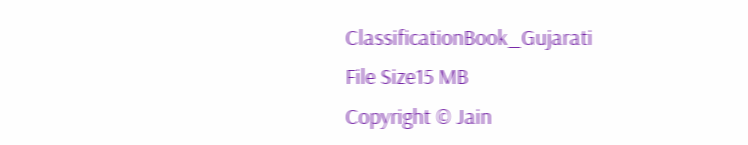ClassificationBook_Gujarati
File Size15 MB
Copyright © Jain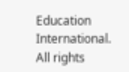Education International. All rights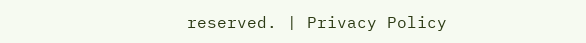reserved. | Privacy Policy